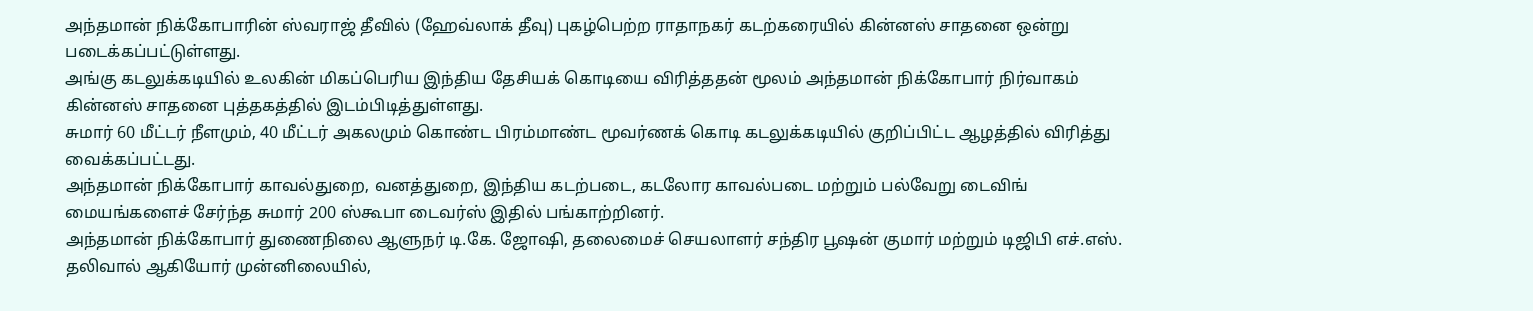அந்தமான் நிக்கோபாரின் ஸ்வராஜ் தீவில் (ஹேவ்லாக் தீவு) புகழ்பெற்ற ராதாநகர் கடற்கரையில் கின்னஸ் சாதனை ஒன்று படைக்கப்பட்டுள்ளது.
அங்கு கடலுக்கடியில் உலகின் மிகப்பெரிய இந்திய தேசியக் கொடியை விரித்ததன் மூலம் அந்தமான் நிக்கோபார் நிர்வாகம் கின்னஸ் சாதனை புத்தகத்தில் இடம்பிடித்துள்ளது.
சுமார் 60 மீட்டர் நீளமும், 40 மீட்டர் அகலமும் கொண்ட பிரம்மாண்ட மூவர்ணக் கொடி கடலுக்கடியில் குறிப்பிட்ட ஆழத்தில் விரித்து வைக்கப்பட்டது.
அந்தமான் நிக்கோபார் காவல்துறை, வனத்துறை, இந்திய கடற்படை, கடலோர காவல்படை மற்றும் பல்வேறு டைவிங் மையங்களைச் சேர்ந்த சுமார் 200 ஸ்கூபா டைவர்ஸ் இதில் பங்காற்றினர்.
அந்தமான் நிக்கோபார் துணைநிலை ஆளுநர் டி.கே. ஜோஷி, தலைமைச் செயலாளர் சந்திர பூஷன் குமார் மற்றும் டிஜிபி எச்.எஸ். தலிவால் ஆகியோர் முன்னிலையில்,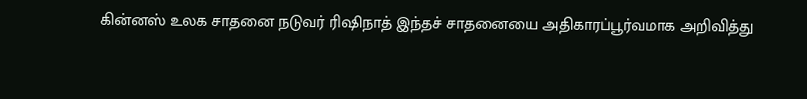கின்னஸ் உலக சாதனை நடுவர் ரிஷிநாத் இந்தச் சாதனையை அதிகாரப்பூர்வமாக அறிவித்து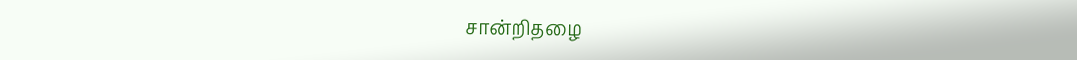சான்றிதழை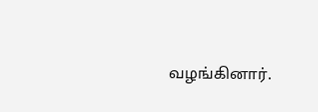வழங்கினார்.